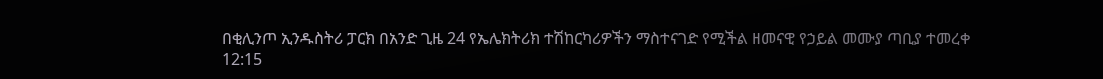በቂሊንጦ ኢንዱስትሪ ፓርክ በአንድ ጊዜ 24 የኤሌክትሪክ ተሽከርካሪዎችን ማስተናገድ የሚችል ዘመናዊ የኃይል መሙያ ጣቢያ ተመረቀ
12:15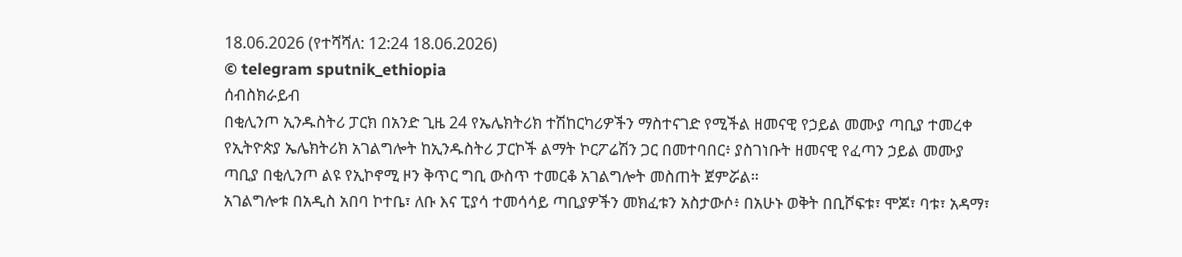18.06.2026 (የተሻሻለ: 12:24 18.06.2026)
© telegram sputnik_ethiopia
ሰብስክራይብ
በቂሊንጦ ኢንዱስትሪ ፓርክ በአንድ ጊዜ 24 የኤሌክትሪክ ተሽከርካሪዎችን ማስተናገድ የሚችል ዘመናዊ የኃይል መሙያ ጣቢያ ተመረቀ
የኢትዮጵያ ኤሌክትሪክ አገልግሎት ከኢንዱስትሪ ፓርኮች ልማት ኮርፖሬሽን ጋር በመተባበር፥ ያስገነቡት ዘመናዊ የፈጣን ኃይል መሙያ ጣቢያ በቂሊንጦ ልዩ የኢኮኖሚ ዞን ቅጥር ግቢ ውስጥ ተመርቆ አገልግሎት መስጠት ጀምሯል።
አገልግሎቱ በአዲስ አበባ ኮተቤ፣ ለቡ እና ፒያሳ ተመሳሳይ ጣቢያዎችን መክፈቱን አስታውሶ፥ በአሁኑ ወቅት በቢሾፍቱ፣ ሞጆ፣ ባቱ፣ አዳማ፣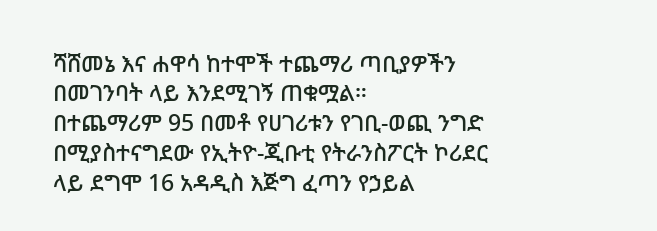ሻሸመኔ እና ሐዋሳ ከተሞች ተጨማሪ ጣቢያዎችን በመገንባት ላይ እንደሚገኝ ጠቁሟል።
በተጨማሪም 95 በመቶ የሀገሪቱን የገቢ-ወጪ ንግድ በሚያስተናግደው የኢትዮ-ጂቡቲ የትራንስፖርት ኮሪደር ላይ ደግሞ 16 አዳዲስ እጅግ ፈጣን የኃይል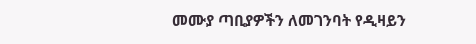መሙያ ጣቢያዎችን ለመገንባት የዲዛይን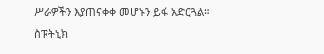ሥራዎችን እያጠናቀቀ መሆኑን ይፋ አድርጓል።
ስፑትኒክ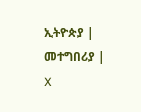ኢትዮጵያ | መተግበሪያ | X